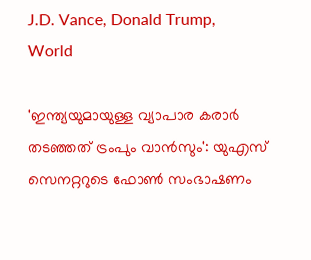J.D. Vance, Donald Trump,
World

'ഇന്ത്യയുമായുള്ള വ്യാപാര കരാര്‍ തടഞ്ഞത് ട്രംപും വാന്‍സും': യുഎസ് സെനറ്ററുടെ ഫോണ്‍ സംഭാഷണം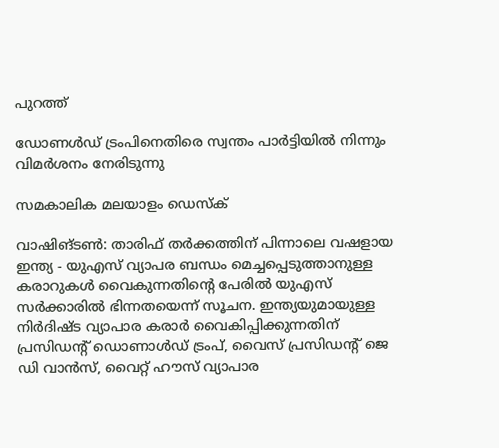പുറത്ത്

ഡോണള്‍ഡ് ട്രംപിനെതിരെ സ്വന്തം പാര്‍ട്ടിയില്‍ നിന്നും വിമര്‍ശനം നേരിടുന്നു

സമകാലിക മലയാളം ഡെസ്ക്

വാഷിങ്ടണ്‍: താരിഫ് തര്‍ക്കത്തിന് പിന്നാലെ വഷളായ ഇന്ത്യ - യുഎസ് വ്യാപര ബന്ധം മെച്ചപ്പെടുത്താനുള്ള കരാറുകള്‍ വൈകുന്നതിന്റെ പേരില്‍ യുഎസ് സര്‍ക്കാരില്‍ ഭിന്നതയെന്ന് സൂചന. ഇന്ത്യയുമായുള്ള നിര്‍ദിഷ്ട വ്യാപാര കരാര്‍ വൈകിപ്പിക്കുന്നതിന് പ്രസിഡന്റ് ഡൊണാള്‍ഡ് ട്രംപ്, വൈസ് പ്രസിഡന്റ് ജെ ഡി വാന്‍സ്, വൈറ്റ് ഹൗസ് വ്യാപാര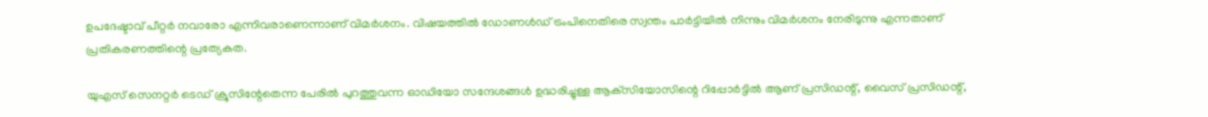ഉപദേഷ്ടാവ് പീറ്റര്‍ നവാരോ എന്നിവരാണെന്നാണ് വിമര്‍ശനം. വിഷയത്തില്‍ ഡോണള്‍ഡ് ട്രംപിനെതിരെ സ്വന്തം പാര്‍ട്ടിയില്‍ നിന്നും വിമര്‍ശനം നേരിടുന്നു എന്നതാണ് പ്രതികരണത്തിന്റെ പ്രത്യേകത.

യുഎസ് സെനറ്റര്‍ ടെഡ് ക്രൂസിന്റേതെന്ന പേരില്‍ പുറത്തുവന്ന ഓഡിയോ സന്ദേശങ്ങള്‍ ഉദ്ധരിച്ചുള്ള ആക്‌സിയോസിന്റെ റിപ്പോര്‍ട്ടില്‍ ആണ് പ്രസിഡന്റ്, വൈസ് പ്രസിഡന്റ്,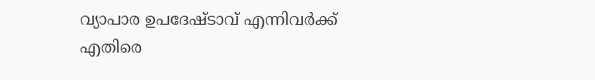വ്യാപാര ഉപദേഷ്ടാവ് എന്നിവര്‍ക്ക് എതിരെ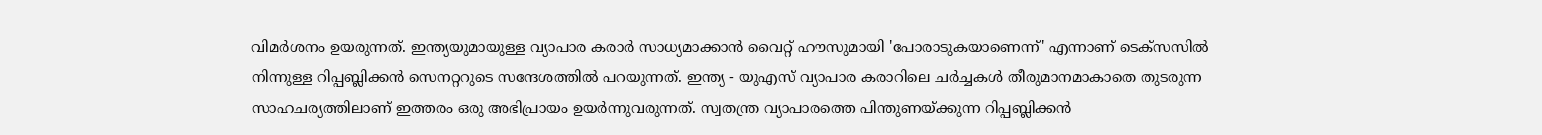വിമര്‍ശനം ഉയരുന്നത്. ഇന്ത്യയുമായുള്ള വ്യാപാര കരാര്‍ സാധ്യമാക്കാന്‍ വൈറ്റ് ഹൗസുമായി 'പോരാടുകയാണെന്ന്' എന്നാണ് ടെക്‌സസില്‍ നിന്നുള്ള റിപ്പബ്ലിക്കന്‍ സെനറ്ററുടെ സന്ദേശത്തില്‍ പറയുന്നത്. ഇന്ത്യ - യുഎസ് വ്യാപാര കരാറിലെ ചര്‍ച്ചകള്‍ തീരുമാനമാകാതെ തുടരുന്ന സാഹചര്യത്തിലാണ് ഇത്തരം ഒരു അഭിപ്രായം ഉയര്‍ന്നുവരുന്നത്. സ്വതന്ത്ര വ്യാപാരത്തെ പിന്തുണയ്ക്കുന്ന റിപ്പബ്ലിക്കന്‍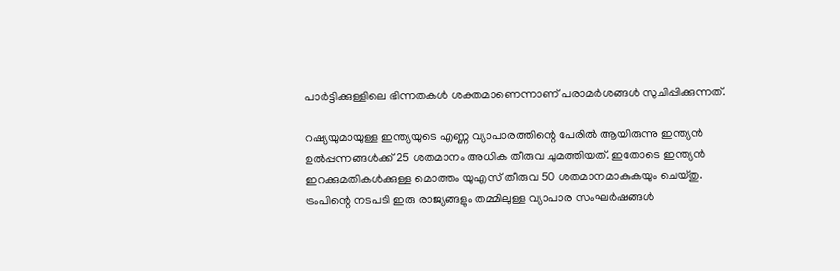പാര്‍ട്ടിക്കുള്ളിലെ ഭിന്നതകള്‍ ശക്തമാണെന്നാണ് പരാമര്‍ശങ്ങള്‍ സുചിപ്പിക്കുന്നത്.

റഷ്യയുമായുള്ള ഇന്ത്യയുടെ എണ്ണ വ്യാപാരത്തിന്റെ പേരില്‍ ആയിരുന്നു ഇന്ത്യന്‍ ഉല്‍പ്പന്നങ്ങള്‍ക്ക് 25 ശതമാനം അധിക തീരുവ ചുമത്തിയത്. ഇതോടെ ഇന്ത്യന്‍ ഇറക്കുമതികള്‍ക്കുള്ള മൊത്തം യുഎസ് തീരുവ 50 ശതമാനമാകുകയും ചെയ്തു. ട്രംപിന്റെ നടപടി ഇരു രാജ്യങ്ങളും തമ്മിലുള്ള വ്യാപാര സംഘര്‍ഷങ്ങള്‍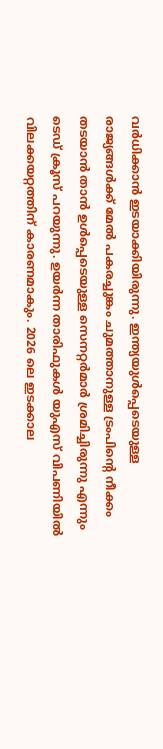വര്‍ധിക്കാന്‍ ഇടയാക്കിയിരുന്നു. ഇന്ത്യയുള്‍പ്പെടെയുള്ള രാജ്യങ്ങള്‍ക്ക് മേല്‍ പകരച്ചുങ്കം ചുമത്താനുള്ള ട്രംപിന്റെ നീക്കം തടയാന്‍ താന്‍ ഉള്‍പ്പെടെയുള്ള സെനറ്റര്‍മാര്‍ ശ്രമിച്ചിരുന്നു എന്നും ടെഡ് ക്രൂസ് പറയുന്നു. ഉയര്‍ന്ന താരിഫുകള്‍ യുഎസ് വിപണിയില്‍ വിലക്കയറ്റത്തിന് കാരണമാകും. 2026 ലെ ഇടക്കാല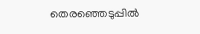തെരഞ്ഞെടുപ്പില്‍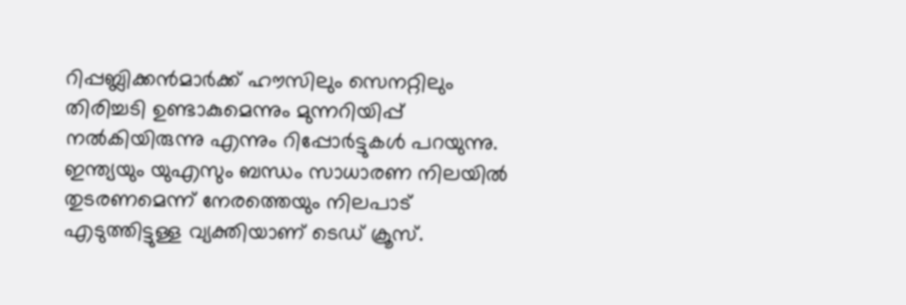റിപ്പബ്ലിക്കന്‍മാര്‍ക്ക് ഹൗസിലും സെനറ്റിലും തിരിച്ചടി ഉണ്ടാകുമെന്നും മുന്നറിയിപ്പ് നല്‍കിയിരുന്നു എന്നും റിപ്പോര്‍ട്ടുകള്‍ പറയുന്നു. ഇന്ത്യയും യുഎസും ബന്ധം സാധാരണ നിലയില്‍ തുടരണമെന്ന് നേരത്തെയും നിലപാട് എടുത്തിട്ടുള്ള വ്യക്തിയാണ് ടെഡ് ക്രൂസ്.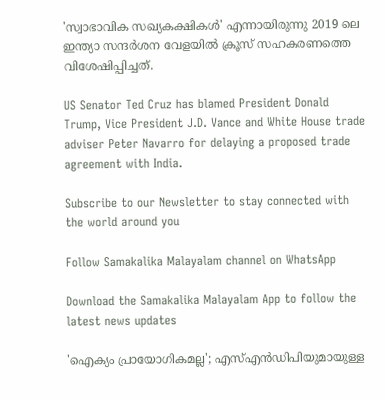'സ്വാഭാവിക സഖ്യകക്ഷികള്‍' എന്നായിരുന്നു 2019 ലെ ഇന്ത്യാ സന്ദര്‍ശന വേളയില്‍ ക്രൂസ് സഹകരണത്തെ വിശേഷിപ്പിച്ചത്.

US Senator Ted Cruz has blamed President Donald Trump, Vice President J.D. Vance and White House trade adviser Peter Navarro for delaying a proposed trade agreement with India.

Subscribe to our Newsletter to stay connected with the world around you

Follow Samakalika Malayalam channel on WhatsApp

Download the Samakalika Malayalam App to follow the latest news updates

'ഐക്യം പ്രായോഗികമല്ല'; എസ്എന്‍ഡിപിയുമായുള്ള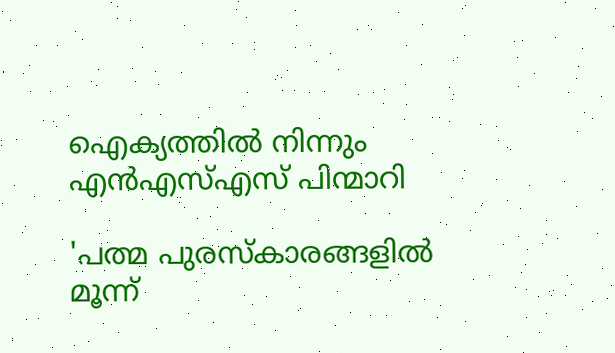ഐക്യത്തില്‍ നിന്നും എന്‍എസ്എസ് പിന്മാറി

'പത്മ പുരസ്‌കാരങ്ങളില്‍ മൂന്ന്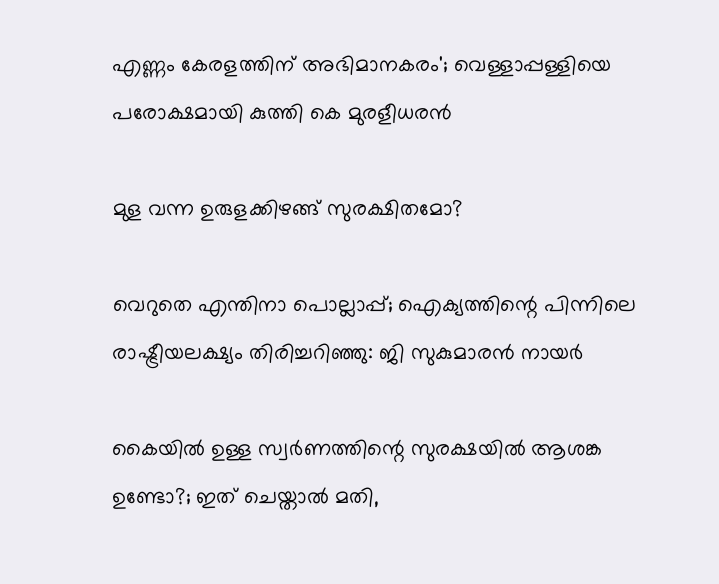എണ്ണം കേരളത്തിന് അഭിമാനകരം'; വെള്ളാപ്പള്ളിയെ പരോക്ഷമായി കുത്തി കെ മുരളീധരന്‍

മുള വന്ന ഉരുളക്കിഴങ്ങ് സുരക്ഷിതമോ?

വെറുതെ എന്തിനാ പൊല്ലാപ്പ്; ഐക്യത്തിന്റെ പിന്നിലെ രാഷ്ട്രീയലക്ഷ്യം തിരിച്ചറിഞ്ഞു: ജി സുകുമാരന്‍ നായര്‍

കൈയില്‍ ഉള്ള സ്വര്‍ണത്തിന്റെ സുരക്ഷയിൽ ആശങ്ക ഉണ്ടോ?; ഇത് ചെയ്താല്‍ മതി,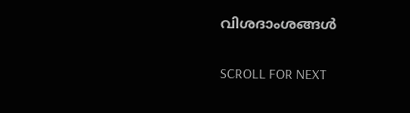വിശദാംശങ്ങള്‍

SCROLL FOR NEXT